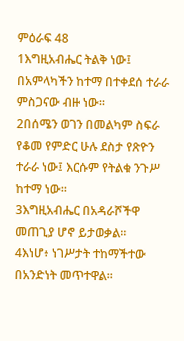ምዕራፍ 48
1እግዚአብሔር ትልቅ ነው፤ በአምላካችን ከተማ በተቀደሰ ተራራ ምስጋናው ብዙ ነው።
2በሰሜን ወገን በመልካም ስፍራ የቆመ የምድር ሁሉ ደስታ የጽዮን ተራራ ነው፤ እርሱም የትልቁ ንጉሥ ከተማ ነው።
3እግዚአብሔር በአዳራሾችዋ መጠጊያ ሆኖ ይታወቃል።
4እነሆ፥ ነገሥታት ተከማችተው በአንድነት መጥተዋል።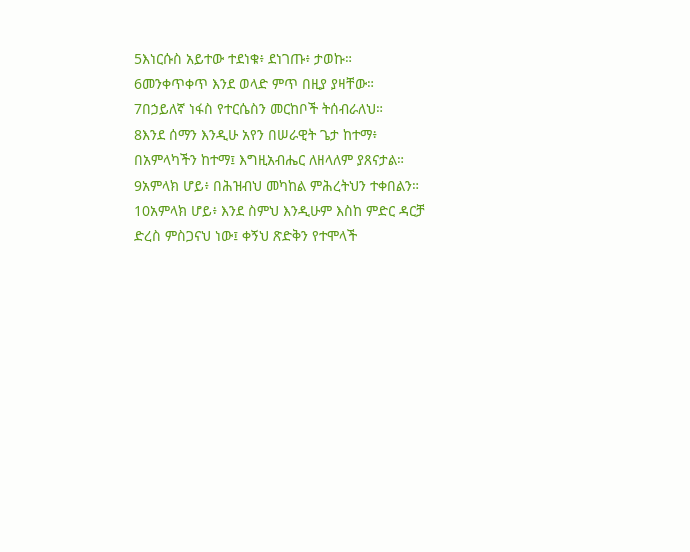5እነርሱስ አይተው ተደነቁ፥ ደነገጡ፥ ታወኩ።
6መንቀጥቀጥ እንደ ወላድ ምጥ በዚያ ያዛቸው።
7በኃይለኛ ነፋስ የተርሴስን መርከቦች ትሰብራለህ።
8እንደ ሰማን እንዲሁ አየን በሠራዊት ጌታ ከተማ፥ በአምላካችን ከተማ፤ እግዚአብሔር ለዘላለም ያጸናታል።
9አምላክ ሆይ፥ በሕዝብህ መካከል ምሕረትህን ተቀበልን።
10አምላክ ሆይ፥ እንደ ስምህ እንዲሁም እስከ ምድር ዳርቻ ድረስ ምስጋናህ ነው፤ ቀኝህ ጽድቅን የተሞላች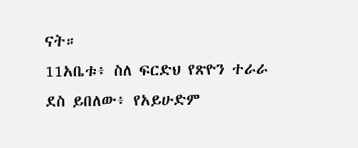ናት።
11አቤቱ፥ ስለ ፍርድህ የጽዮን ተራራ ደስ ይበለው፥ የአይሁድም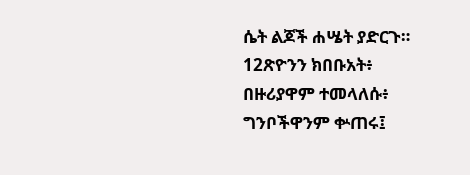ሴት ልጆች ሐሤት ያድርጉ።
12ጽዮንን ክበቡአት፥ በዙሪያዋም ተመላለሱ፥ ግንቦችዋንም ቍጠሩ፤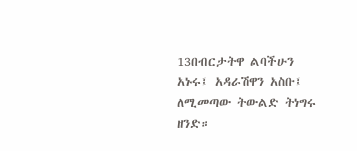13በብርታትዋ ልባችሁን አኑሩ፤ አዳራሽዋን አስቡ፤ ለሚመጣው ትውልድ ትነግሩ ዘንድ።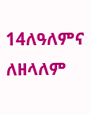14ለዓለምና ለዘላለም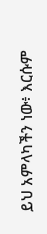ይህ አምላካችን ነው፥ እርሱም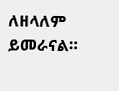ለዘላለም ይመራናል።